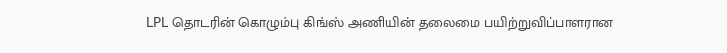LPL தொடரின் கொழும்பு கிங்ஸ் அணியின் தலைமை பயிற்றுவிப்பாளரான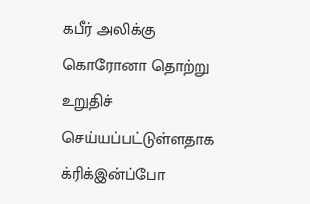கபீர் அலிக்கு கொரோனா தொற்று உறுதிச் செய்யப்பட்டுள்ளதாக க்ரிக்இன்ப்போ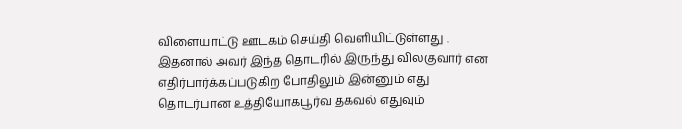விளையாட்டு ஊடகம் செய்தி வெளியிட்டுள்ளது . இதனால் அவர் இந்த தொடரில் இருந்து விலகுவார் என எதிர்பார்க்கப்படுகிற போதிலும் இன்னும் எது தொடர்பான உத்தியோகபூர்வ தகவல் எதுவும்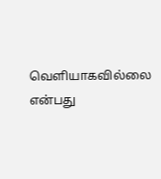வெளியாகவில்லை என்பது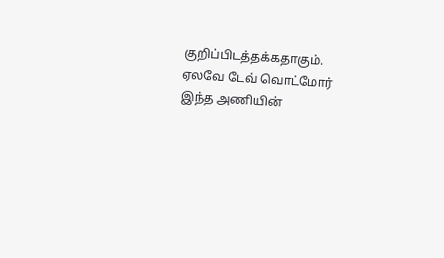குறிப்பிடத்தக்கதாகும்.
ஏலவே டேவ் வொட்மோர் இந்த அணியின்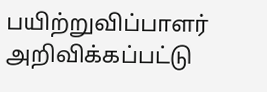பயிற்றுவிப்பாளர் அறிவிக்கப்பட்டு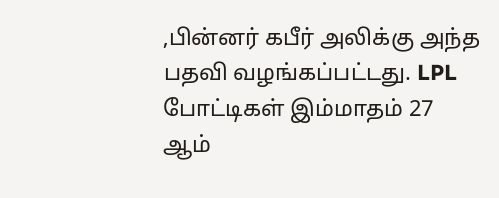,பின்னர் கபீர் அலிக்கு அந்த பதவி வழங்கப்பட்டது. LPL போட்டிகள் இம்மாதம் 27 ஆம்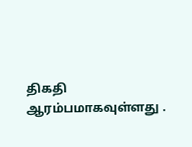திகதி ஆரம்பமாகவுள்ளது .